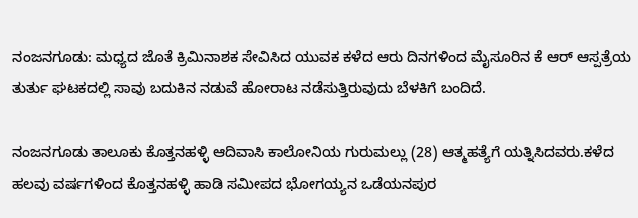ನಂಜನಗೂಡು: ಮಧ್ಯದ ಜೊತೆ ಕ್ರಿಮಿನಾಶಕ ಸೇವಿಸಿದ ಯುವಕ ಕಳೆದ ಆರು ದಿನಗಳಿಂದ ಮೈಸೂರಿನ ಕೆ ಆರ್ ಆಸ್ಪತ್ರೆಯ ತುರ್ತು ಘಟಕದಲ್ಲಿ ಸಾವು ಬದುಕಿನ ನಡುವೆ ಹೋರಾಟ ನಡೆಸುತ್ತಿರುವುದು ಬೆಳಕಿಗೆ ಬಂದಿದೆ.

ನಂಜನಗೂಡು ತಾಲೂಕು ಕೊತ್ತನಹಳ್ಳಿ ಆದಿವಾಸಿ ಕಾಲೋನಿಯ ಗುರುಮಲ್ಲು (28) ಆತ್ಮಹತ್ಯೆಗೆ ಯತ್ನಿಸಿದವರು.ಕಳೆದ ಹಲವು ವರ್ಷಗಳಿಂದ ಕೊತ್ತನಹಳ್ಳಿ ಹಾಡಿ ಸಮೀಪದ ಭೋಗಯ್ಯನ ಒಡೆಯನಪುರ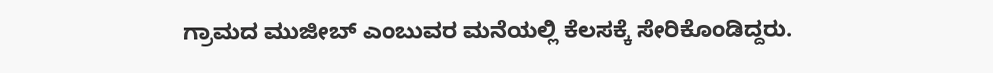ಗ್ರಾಮದ ಮುಜೀಬ್ ಎಂಬುವರ ಮನೆಯಲ್ಲಿ ಕೆಲಸಕ್ಕೆ ಸೇರಿಕೊಂಡಿದ್ದರು.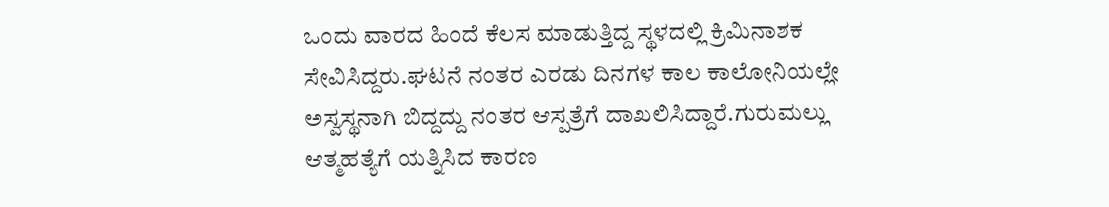ಒಂದು ವಾರದ ಹಿಂದೆ ಕೆಲಸ ಮಾಡುತ್ತಿದ್ದ ಸ್ಥಳದಲ್ಲಿ ಕ್ರಿಮಿನಾಶಕ ಸೇವಿಸಿದ್ದರು.ಘಟನೆ ನಂತರ ಎರಡು ದಿನಗಳ ಕಾಲ ಕಾಲೋನಿಯಲ್ಲೇ ಅಸ್ವಸ್ಥನಾಗಿ ಬಿದ್ದದ್ದು ನಂತರ ಆಸ್ಪತ್ರೆಗೆ ದಾಖಲಿಸಿದ್ದಾರೆ.ಗುರುಮಲ್ಲು ಆತ್ಮಹತ್ಯೆಗೆ ಯತ್ನಿಸಿದ ಕಾರಣ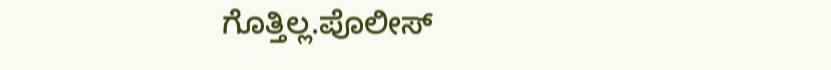ಗೊತ್ತಿಲ್ಲ.ಪೊಲೀಸ್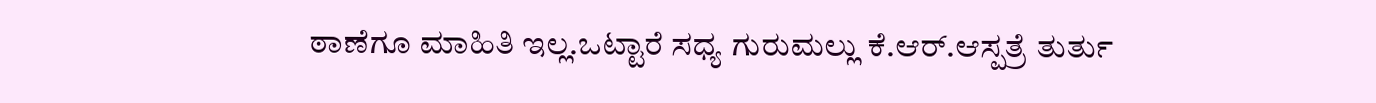ಠಾಣೆಗೂ ಮಾಹಿತಿ ಇಲ್ಲ.ಒಟ್ಟಾರೆ ಸಧ್ಯ ಗುರುಮಲ್ಲು ಕೆ.ಆರ್.ಆಸ್ಪತ್ರೆ ತುರ್ತು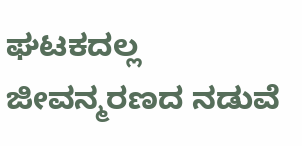ಘಟಕದಲ್ಲ ಜೀವನ್ಮರಣದ ನಡುವೆ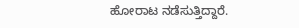ಹೋರಾಟ ನಡೆಸುತ್ತಿದ್ದಾರೆ.